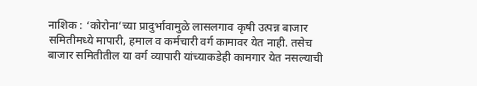नाशिक : ‘कोरोना’च्या प्रादुर्भावामुळे लासलगाव कृषी उत्पन्न बाजार समितीमध्ये मापारी, हमाल व कर्मचारी वर्ग कामावर येत नाही. तसेच बाजार समितीतील या वर्ग व्यापारी यांच्याकडेही कामगार येत नसल्याची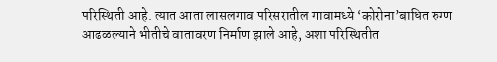परिस्थिती आहे. त्यात आता लासलगाव परिसरातील गावामध्ये ‘कोरोना’बाधित रुग्ण आढळल्याने भीतीचे वातावरण निर्माण झाले आहे, अशा परिस्थितीत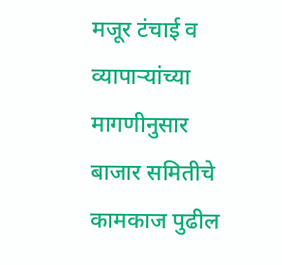मजूर टंचाई व व्यापाऱ्यांच्या मागणीनुसार बाजार समितीचे कामकाज पुढील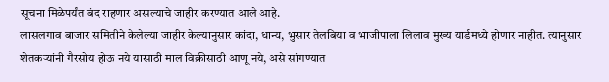सूचना मिळेपर्यंत बंद राहणार असल्याचे जाहीर करण्यात आले आहे.
लासलगाव बाजार समितीने केलेल्या जाहीर केल्यानुसार कांदा, धान्य, भुसार तेलबिया व भाजीपाला लिलाव मुख्य यार्डमध्ये होणार नाहीत. त्यानुसार शेतकऱ्यांनी गैरसोय होऊ नये यासाठी माल विक्रीसाठी आणू नये, असे सांगण्यात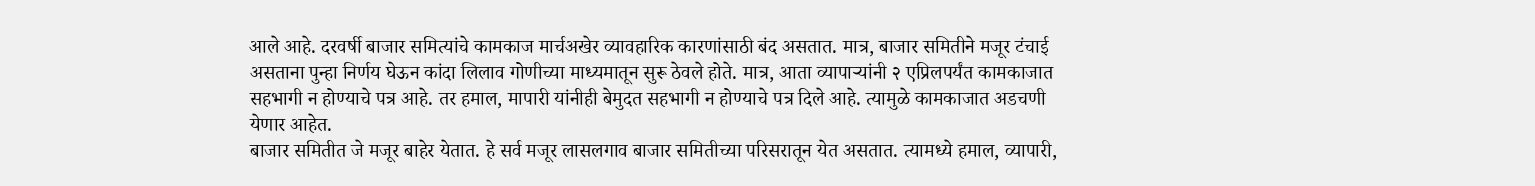आले आहे. दरवर्षी बाजार समित्यांचे कामकाज मार्चअखेर व्यावहारिक कारणांसाठी बंद असतात. मात्र, बाजार समितीने मजूर टंचाई असताना पुन्हा निर्णय घेऊन कांदा लिलाव गोणीच्या माध्यमातून सुरू ठेवले होते. मात्र, आता व्यापाऱ्यांनी २ एप्रिलपर्यंत कामकाजात सहभागी न होण्याचे पत्र आहे. तर हमाल, मापारी यांनीही बेमुदत सहभागी न होण्याचे पत्र दिले आहे. त्यामुळे कामकाजात अडचणी येणार आहेत.
बाजार समितीत जे मजूर बाहेर येतात. हे सर्व मजूर लासलगाव बाजार समितीच्या परिसरातून येत असतात. त्यामध्ये हमाल, व्यापारी,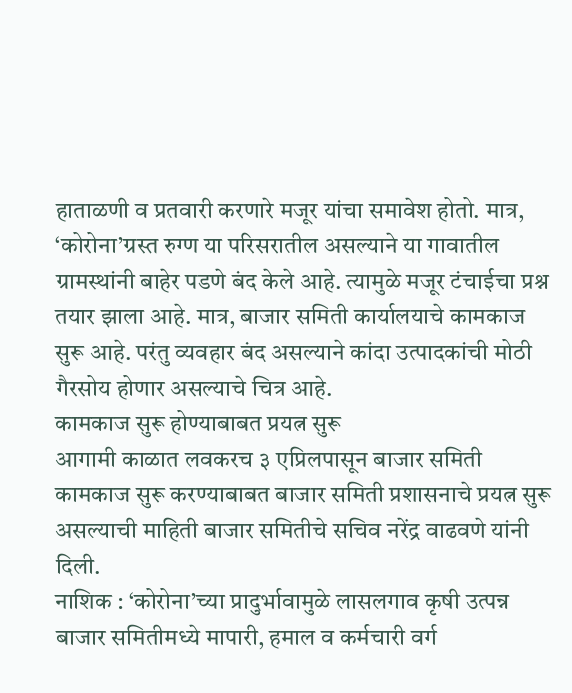हाताळणी व प्रतवारी करणारे मजूर यांचा समावेश होतो. मात्र, ‘कोरोना’ग्रस्त रुग्ण या परिसरातील असल्याने या गावातील ग्रामस्थांनी बाहेर पडणे बंद केले आहे. त्यामुळे मजूर टंचाईचा प्रश्न तयार झाला आहे. मात्र, बाजार समिती कार्यालयाचे कामकाज सुरू आहे. परंतु व्यवहार बंद असल्याने कांदा उत्पादकांची मोठी गैरसोय होणार असल्याचे चित्र आहे.
कामकाज सुरू होण्याबाबत प्रयत्न सुरू
आगामी काळात लवकरच ३ एप्रिलपासून बाजार समिती कामकाज सुरू करण्याबाबत बाजार समिती प्रशासनाचे प्रयत्न सुरू असल्याची माहिती बाजार समितीचे सचिव नरेंद्र वाढवणे यांनी दिली.
नाशिक : ‘कोरोना’च्या प्रादुर्भावामुळे लासलगाव कृषी उत्पन्न बाजार समितीमध्ये मापारी, हमाल व कर्मचारी वर्ग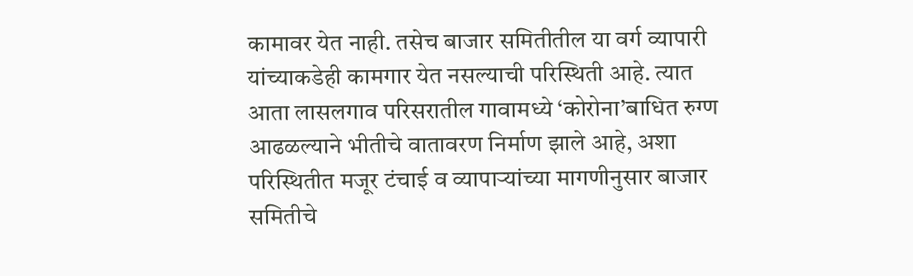कामावर येत नाही. तसेच बाजार समितीतील या वर्ग व्यापारी यांच्याकडेही कामगार येत नसल्याची परिस्थिती आहे. त्यात आता लासलगाव परिसरातील गावामध्ये ‘कोरोना’बाधित रुग्ण आढळल्याने भीतीचे वातावरण निर्माण झाले आहे, अशा परिस्थितीत मजूर टंचाई व व्यापाऱ्यांच्या मागणीनुसार बाजार समितीचे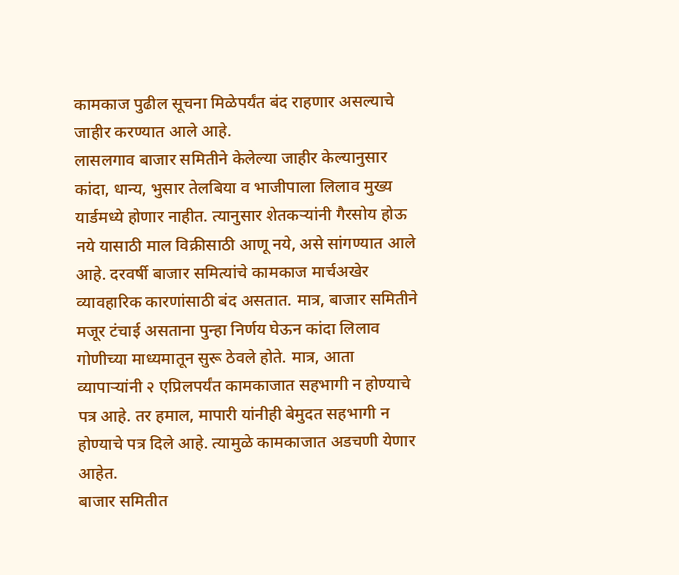कामकाज पुढील सूचना मिळेपर्यंत बंद राहणार असल्याचे जाहीर करण्यात आले आहे.
लासलगाव बाजार समितीने केलेल्या जाहीर केल्यानुसार कांदा, धान्य, भुसार तेलबिया व भाजीपाला लिलाव मुख्य यार्डमध्ये होणार नाहीत. त्यानुसार शेतकऱ्यांनी गैरसोय होऊ नये यासाठी माल विक्रीसाठी आणू नये, असे सांगण्यात आले आहे. दरवर्षी बाजार समित्यांचे कामकाज मार्चअखेर व्यावहारिक कारणांसाठी बंद असतात. मात्र, बाजार समितीने मजूर टंचाई असताना पुन्हा निर्णय घेऊन कांदा लिलाव गोणीच्या माध्यमातून सुरू ठेवले होते. मात्र, आता व्यापाऱ्यांनी २ एप्रिलपर्यंत कामकाजात सहभागी न होण्याचे पत्र आहे. तर हमाल, मापारी यांनीही बेमुदत सहभागी न होण्याचे पत्र दिले आहे. त्यामुळे कामकाजात अडचणी येणार आहेत.
बाजार समितीत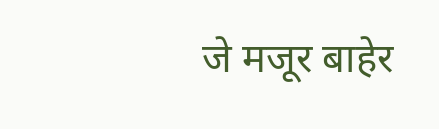जे मजूर बाहेर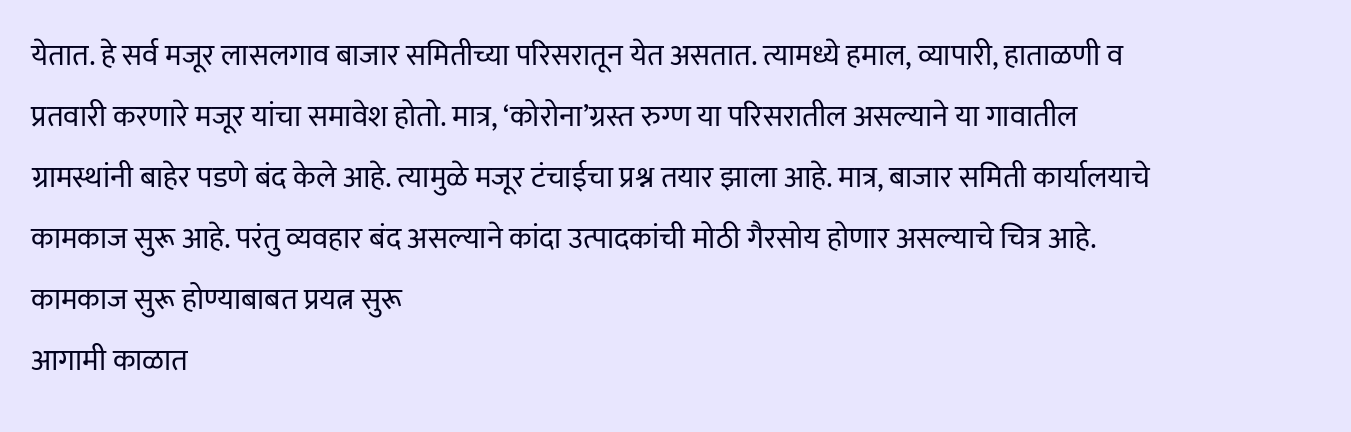येतात. हे सर्व मजूर लासलगाव बाजार समितीच्या परिसरातून येत असतात. त्यामध्ये हमाल, व्यापारी, हाताळणी व प्रतवारी करणारे मजूर यांचा समावेश होतो. मात्र, ‘कोरोना’ग्रस्त रुग्ण या परिसरातील असल्याने या गावातील ग्रामस्थांनी बाहेर पडणे बंद केले आहे. त्यामुळे मजूर टंचाईचा प्रश्न तयार झाला आहे. मात्र, बाजार समिती कार्यालयाचे कामकाज सुरू आहे. परंतु व्यवहार बंद असल्याने कांदा उत्पादकांची मोठी गैरसोय होणार असल्याचे चित्र आहे.
कामकाज सुरू होण्याबाबत प्रयत्न सुरू
आगामी काळात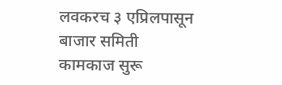लवकरच ३ एप्रिलपासून बाजार समिती कामकाज सुरू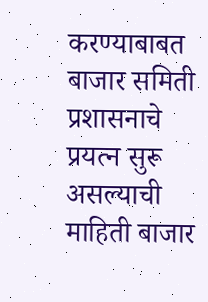करण्याबाबत बाजार समिती प्रशासनाचे प्रयत्न सुरू असल्याची माहिती बाजार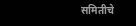समितीचे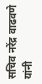सचिव नरेंद्र वाढवणे यांनी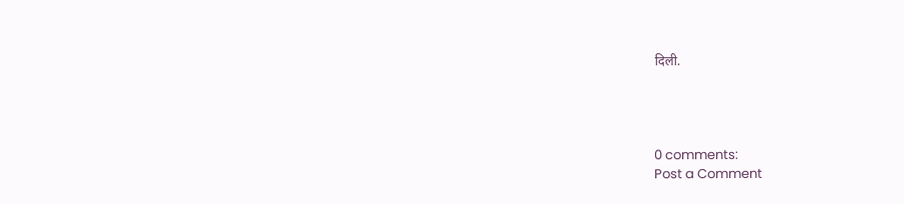दिली.




0 comments:
Post a Comment